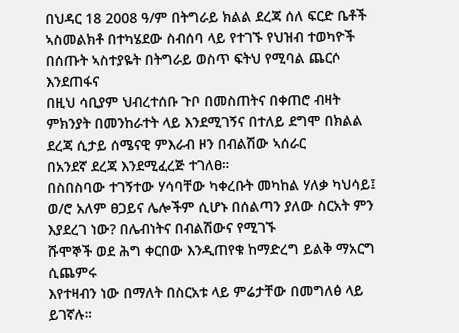በህዳር 18 2008 ዓ/ም በትግራይ ክልል ደረጃ ሰለ ፍርድ ቤቶች
ኣስመልክቶ በተካሄደው ስብሰባ ላይ የተገኙ የህዝብ ተወካዮች
በሰጡት ኣስተያዬት በትግራይ ወስጥ ፍትህ የሚባል ጨርሶ እንደጠፋና
በዚህ ሳቢያም ህብረተሰቡ ጉቦ በመስጠትና በቀጠሮ ብዛት ምክንያት በመንከራተት ላይ እንደሚገኝና በተለይ ደግሞ በክልል ደረጃ ሲታይ ሰሜናዊ ምእራብ ዞን በብልሽው ኣሰራር
በአንደኛ ደረጃ እንደሚፈረጅ ተገለፀ።
በስበስባው ተገኝተው ሃሳባቸው ካቀረቡት መካከል ሃለቃ ካህሳይ፤
ወ/ሮ አለም ፀጋይና ሌሎችም ሲሆኑ በሰልጣን ያለው ስርአት ምን እያደረገ ነው? በሌብነትና በብልሽውና የሚገኙ
ሹሞኞች ወደ ሕግ ቀርበው እንዲጠየቁ ከማድረግ ይልቅ ማአርግ ሲጨምሩ
እየተዛብን ነው በማለት በስርአቱ ላይ ምሬታቸው በመግለፅ ላይ ይገኛሉ።